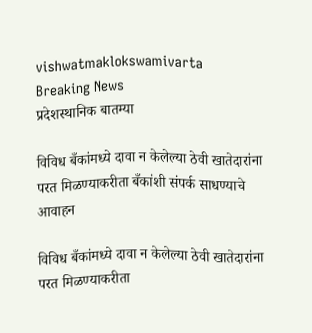vishwatmaklokswamivarta
Breaking News
प्रदेशस्थानिक बातम्या

विविध बँकांमध्ये दावा न केलेल्या ठेवी खातेदारांना परत मिळण्याकरीता बँकांशी संपर्क साधण्याचे आवाहन

विविध बँकांमध्ये दावा न केलेल्या ठेवी खातेदारांना परत मिळण्याकरीता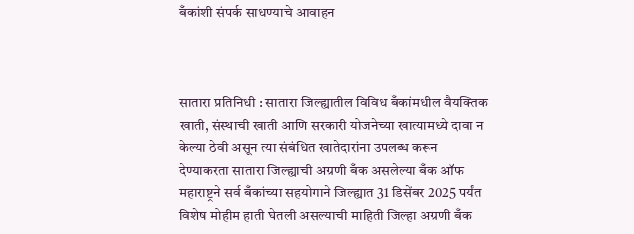बँकांशी संपर्क साधण्याचे आवाहन



सातारा प्रतिनिधी : सातारा जिल्ह्यातील विविध बँकांमधील वैयक्तिक खाती, संस्थाची खाती आणि सरकारी योजनेच्या खात्यामध्ये दावा न केल्या ठेवी असून त्या संबंधित खातेदारांना उपलब्ध करून देण्याकरता सातारा जिल्ह्याची अग्रणी बँक असलेल्या बँक ऑफ महाराष्ट्रने सर्व बँकांच्या सहयोगाने जिल्ह्यात 31 डिसेंबर 2025 पर्यंत विशेष मोहीम हाती घेतली असल्याची माहिती जिल्हा अग्रणी बँक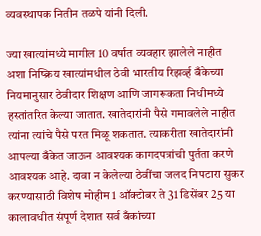व्यवस्थापक नितीन तळपे यांनी दिली.

ज्या खात्यांमध्ये मागील 10 वर्षात व्यवहार झालेले नाहीत अशा निष्क्रिय खात्यांमधील ठेवी भारतीय रिझर्व्ह बँकेच्या नियमानुसार ठेवीदार शिक्षण आणि जागरूकता निधीमध्ये हस्तांतरित केल्या जातात. खातेदारांनी पैसे गमावलेले नाहीत त्यांना त्यांचे पैसे परत मिळू शकतात. त्याकरीता खातेदारांनी आपल्या बँकेत जाऊन आवश्यक कागदपत्रांची पुर्तता करणे आवश्यक आहे. दावा न केलेल्या ठेवींचा जलद निपटारा सुकर करण्यासाठी विशेष मोहीम 1 ऑक्टोबर ते 31 डिसेंबर 25 या कालावधीत संपूर्ण देशात सर्व बँकांच्या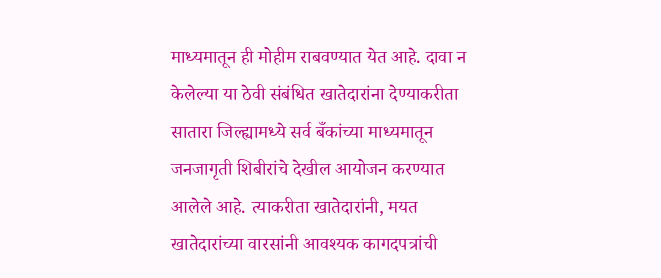माध्यमातून ही मोहीम राबवण्यात येत आहे. दावा न केलेल्या या ठेवी संबंधित खातेदारांना देण्याकरीता सातारा जिल्ह्यामध्ये सर्व बँकांच्या माध्यमातून जनजागृती शिबीरांचे देखील आयोजन करण्यात आलेले आहे. त्याकरीता खातेदारांनी, मयत खातेदारांच्या वारसांनी आवश्यक कागदपत्रांची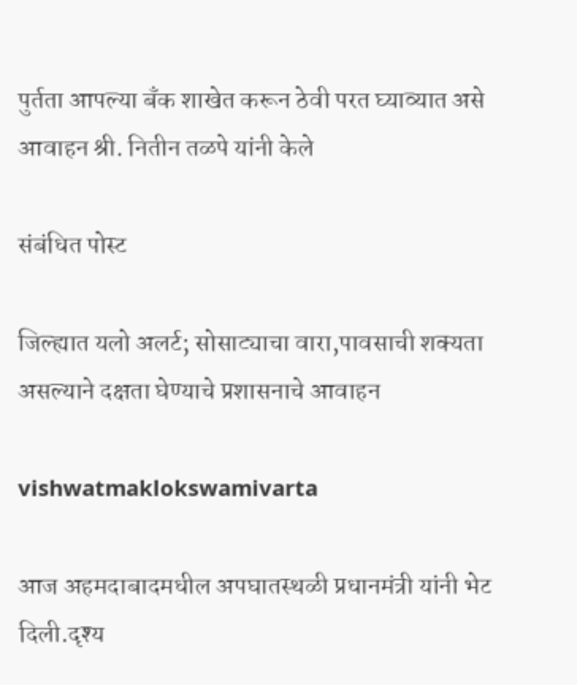पुर्तता आपल्या बँक शाखेत करून ठेवी परत घ्याव्यात असे आवाहन श्री. नितीन तळपे यांनी केले

संबंधित पोस्ट

जिल्ह्यात यलो अलर्ट; सोसाट्याचा वारा,पावसाची शक्यता असल्याने दक्षता घेण्याचे प्रशासनाचे आवाहन

vishwatmaklokswamivarta

आज अहमदाबादमधील अपघातस्थळी प्रधानमंत्री यांनी भेट दिली.दृश्य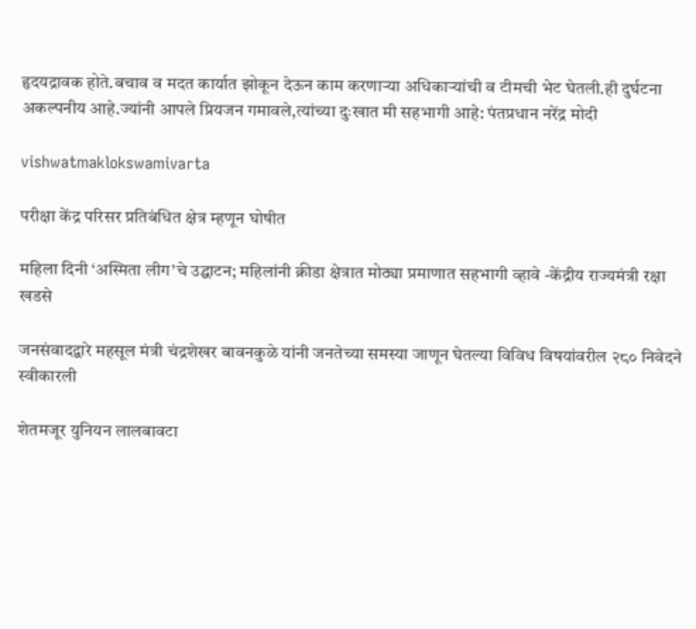हृदयद्रावक होते.बचाव व मदत कार्यात झोकून देऊन काम करणाऱ्या अधिकाऱ्यांची व टीमची भेट घेतली.ही दुर्घटना अकल्पनीय आहे.ज्यांनी आपले प्रियजन गमावले,त्यांच्या दुःखात मी सहभागी आहे: पंतप्रधान नरेंद्र मोदी

vishwatmaklokswamivarta

परीक्षा केंद्र परिसर प्रतिबंधित क्षेत्र म्हणून घोषीत

महिला दिनी ‘अस्मिता लीग’चे उद्घाटन; महिलांनी क्रीडा क्षेत्रात मोठ्या प्रमाणात सहभागी व्हावे -केंद्रीय राज्यमंत्री रक्षा खडसे

जनसंवादद्वारे महसूल मंत्री चंद्रशेखर बावनकुळे यांनी जनतेच्या समस्या जाणून घेतल्या विविध विषयांवरील २८० निवेदने स्वीकारली

शेतमजूर युनियन लालबावटा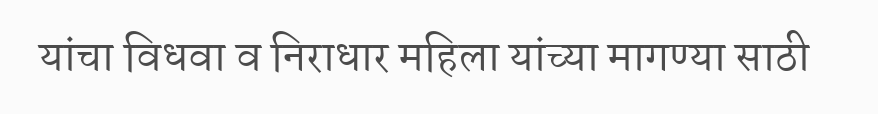यांचा विधवा व निराधार महिला यांच्या मागण्या साठी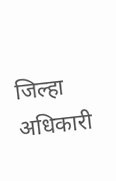जिल्हा अधिकारी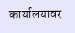कार्यालयावर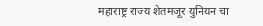महाराष्ट्र राज्य शेतमजूर युनियन चा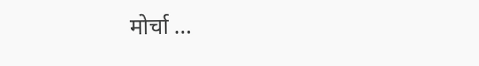मोर्चा …